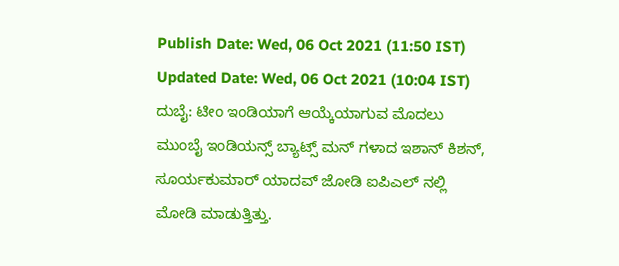Publish Date: Wed, 06 Oct 2021 (11:50 IST)
Updated Date: Wed, 06 Oct 2021 (10:04 IST)
ದುಬೈ: ಟೀಂ ಇಂಡಿಯಾಗೆ ಆಯ್ಕೆಯಾಗುವ ಮೊದಲು ಮುಂಬೈ ಇಂಡಿಯನ್ಸ್ ಬ್ಯಾಟ್ಸ್ ಮನ್ ಗಳಾದ ಇಶಾನ್ ಕಿಶನ್, ಸೂರ್ಯಕುಮಾರ್ ಯಾದವ್ ಜೋಡಿ ಐಪಿಎಲ್ ನಲ್ಲಿ ಮೋಡಿ ಮಾಡುತ್ತಿತ್ತು.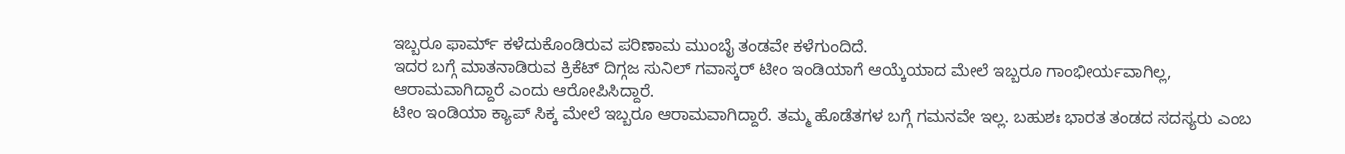ಇಬ್ಬರೂ ಫಾರ್ಮ್ ಕಳೆದುಕೊಂಡಿರುವ ಪರಿಣಾಮ ಮುಂಬೈ ತಂಡವೇ ಕಳೆಗುಂದಿದೆ.
ಇದರ ಬಗ್ಗೆ ಮಾತನಾಡಿರುವ ಕ್ರಿಕೆಟ್ ದಿಗ್ಗಜ ಸುನಿಲ್ ಗವಾಸ್ಕರ್ ಟೀಂ ಇಂಡಿಯಾಗೆ ಆಯ್ಕೆಯಾದ ಮೇಲೆ ಇಬ್ಬರೂ ಗಾಂಭೀರ್ಯವಾಗಿಲ್ಲ, ಆರಾಮವಾಗಿದ್ದಾರೆ ಎಂದು ಆರೋಪಿಸಿದ್ದಾರೆ.
ಟೀಂ ಇಂಡಿಯಾ ಕ್ಯಾಪ್ ಸಿಕ್ಕ ಮೇಲೆ ಇಬ್ಬರೂ ಆರಾಮವಾಗಿದ್ದಾರೆ. ತಮ್ಮ ಹೊಡೆತಗಳ ಬಗ್ಗೆ ಗಮನವೇ ಇಲ್ಲ. ಬಹುಶಃ ಭಾರತ ತಂಡದ ಸದಸ್ಯರು ಎಂಬ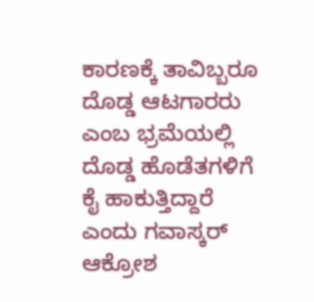ಕಾರಣಕ್ಕೆ ತಾವಿಬ್ಬರೂ ದೊಡ್ಡ ಆಟಗಾರರು ಎಂಬ ಭ್ರಮೆಯಲ್ಲಿ ದೊಡ್ಡ ಹೊಡೆತಗಳಿಗೆ ಕೈ ಹಾಕುತ್ತಿದ್ದಾರೆ ಎಂದು ಗವಾಸ್ಕರ್ ಆಕ್ರೋಶ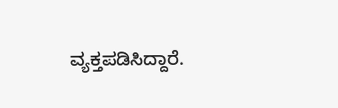ವ್ಯಕ್ತಪಡಿಸಿದ್ದಾರೆ.